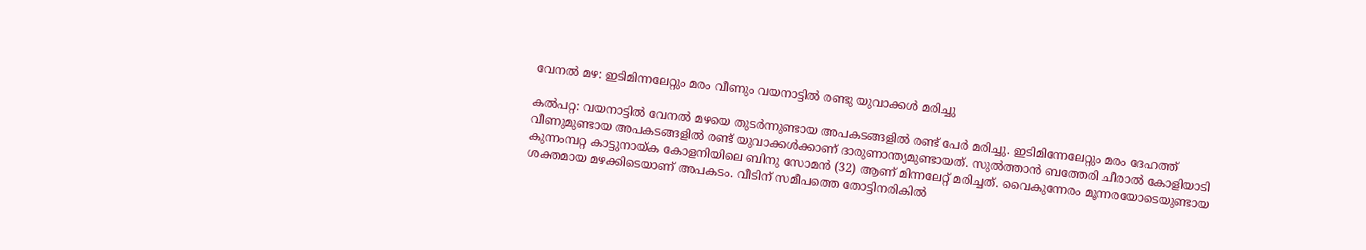വേനൽ മഴ: ഇടിമിന്നലേറ്റും മരം വീണും വയനാട്ടിൽ രണ്ടു യുവാക്കൾ മരിച്ചു

കൽപറ്റ: വയനാട്ടിൽ വേനൽ മഴയെ തുടർന്നുണ്ടായ അപകടങ്ങളിൽ രണ്ട് പേർ മരിച്ചു. ഇടിമിന്നേലേറ്റും മരം ദേഹത്ത് വീണുമുണ്ടായ അപകടങ്ങളിൽ രണ്ട് യുവാക്കൾക്കാണ് ദാരുണാന്ത്യമുണ്ടായത്. സുൽത്താൻ ബത്തേരി ചീരാൽ കോളിയാടി കുന്നംമ്പറ്റ കാട്ടുനായ്ക കോളനിയിലെ ബിനു സോമൻ (32) ആണ് മിന്നലേറ്റ് മരിച്ചത്. വൈകുന്നേരം മൂന്നരയോടെയുണ്ടായ ശക്തമായ മഴക്കിടെയാണ് അപകടം. വീടിന് സമീപത്തെ തോട്ടിനരികിൽ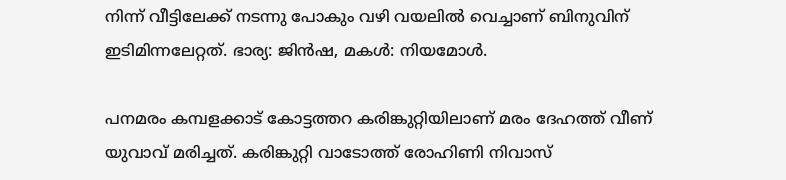നിന്ന് വീട്ടിലേക്ക് നടന്നു പോകും വഴി വയലിൽ വെച്ചാണ് ബിനുവിന് ഇടിമിന്നലേറ്റത്. ഭാര്യ: ജിൻഷ, മകൾ: നിയമോൾ.

പനമരം കമ്പളക്കാട് കോട്ടത്തറ കരിങ്കുറ്റിയിലാണ് മരം ദേഹത്ത് വീണ് യുവാവ് മരിച്ചത്. കരിങ്കുറ്റി വാടോത്ത് രോഹിണി നിവാസ്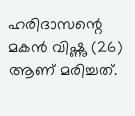ഹരിദാസന്റെ മകൻ വിഷ്ണു (26) ആണ് മരിച്ചത്.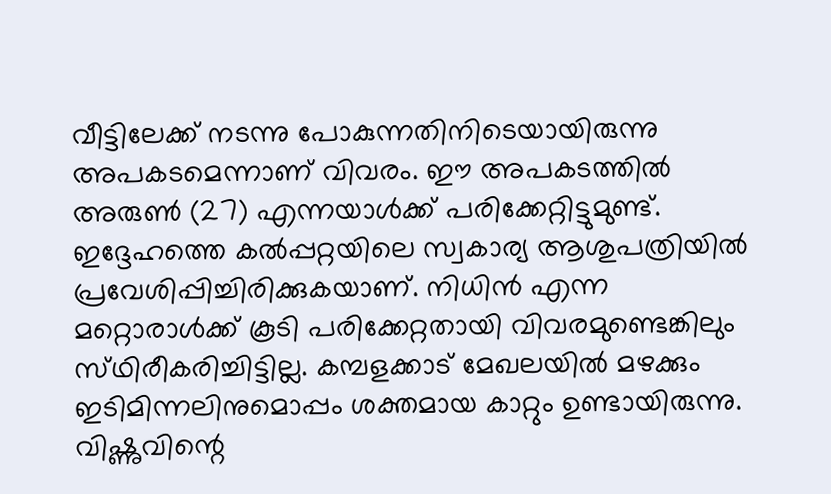വീട്ടിലേക്ക് നടന്നു പോകുന്നതിനിടെയായിരുന്നു അപകടമെന്നാണ് വിവരം. ഈ അപകടത്തിൽ അരുൺ (27) എന്നയാൾക്ക് പരിക്കേറ്റിട്ടുമുണ്ട്. ഇദ്ദേഹത്തെ കൽപ്പറ്റയിലെ സ്വകാര്യ ആശുപത്രിയിൽ പ്രവേശിപ്പിച്ചിരിക്കുകയാണ്. നിധിൻ എന്ന മറ്റൊരാൾക്ക് കൂടി പരിക്കേറ്റതായി വിവരമുണ്ടെങ്കിലും സ്‌ഥിരീകരിച്ചിട്ടില്ല. കമ്പളക്കാട് മേഖലയിൽ മഴക്കും ഇടിമിന്നലിനുമൊപ്പം ശക്തമായ കാറ്റും ഉണ്ടായിരുന്നു. വിഷ്ണുവിന്റെ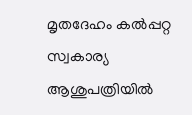മൃതദേഹം കൽപ്പറ്റ സ്വകാര്യ ആശുപത്രിയിൽ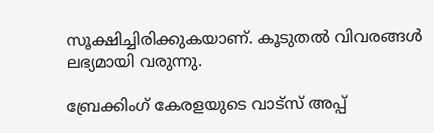സൂക്ഷിച്ചിരിക്കുകയാണ്. കൂടുതൽ വിവരങ്ങൾ ലഭ്യമായി വരുന്നു.

ബ്രേക്കിംഗ് കേരളയുടെ വാട്സ് അപ്പ്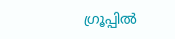ഗ്രൂപ്പിൽ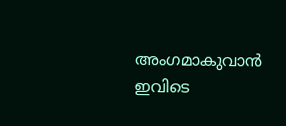അംഗമാകുവാൻ ഇവിടെ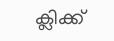ക്ലിക്ക്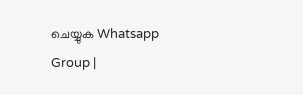ചെയ്യുക Whatsapp Group |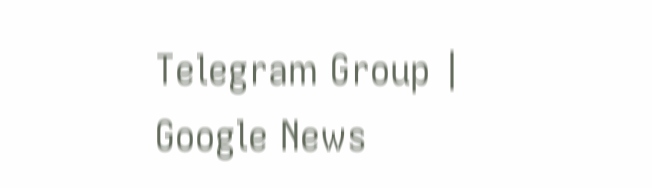Telegram Group | Google News